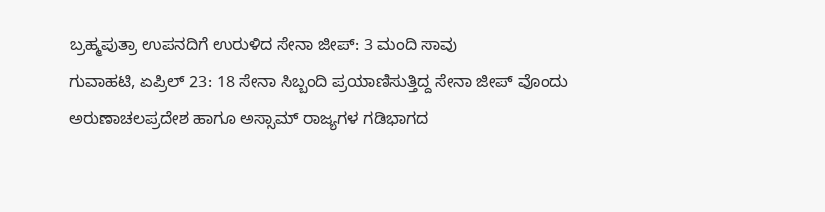ಬ್ರಹ್ಮಪುತ್ರಾ ಉಪನದಿಗೆ ಉರುಳಿದ ಸೇನಾ ಜೀಪ್: 3 ಮಂದಿ ಸಾವು
ಗುವಾಹಟಿ, ಏಪ್ರಿಲ್ 23: 18 ಸೇನಾ ಸಿಬ್ಬಂದಿ ಪ್ರಯಾಣಿಸುತ್ತಿದ್ದ ಸೇನಾ ಜೀಪ್ ವೊಂದು ಅರುಣಾಚಲಪ್ರದೇಶ ಹಾಗೂ ಅಸ್ಸಾಮ್ ರಾಜ್ಯಗಳ ಗಡಿಭಾಗದ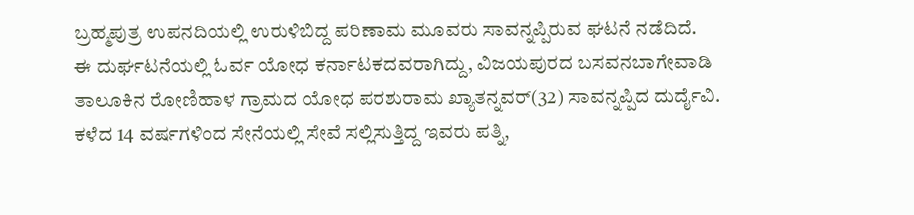ಬ್ರಹ್ಮಪುತ್ರ ಉಪನದಿಯಲ್ಲಿ ಉರುಳಿಬಿದ್ದ ಪರಿಣಾಮ ಮೂವರು ಸಾವನ್ನಪ್ಪಿರುವ ಘಟನೆ ನಡೆದಿದೆ.
ಈ ದುರ್ಘಟನೆಯಲ್ಲಿ ಓರ್ವ ಯೋಧ ಕರ್ನಾಟಕದವರಾಗಿದ್ದು, ವಿಜಯಪುರದ ಬಸವನಬಾಗೇವಾಡಿ ತಾಲೂಕಿನ ರೋಣಿಹಾಳ ಗ್ರಾಮದ ಯೋಧ ಪರಶುರಾಮ ಖ್ಯಾತನ್ನವರ್(32) ಸಾವನ್ನಪ್ಪಿದ ದುರ್ದೈವಿ. ಕಳೆದ 14 ವರ್ಷಗಳಿಂದ ಸೇನೆಯಲ್ಲಿ ಸೇವೆ ಸಲ್ಲಿಸುತ್ತಿದ್ದ ಇವರು ಪತ್ನಿ,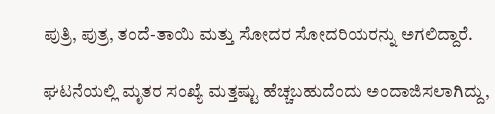ಪುತ್ರಿ, ಪುತ್ರ, ತಂದೆ-ತಾಯಿ ಮತ್ತು ಸೋದರ ಸೋದರಿಯರನ್ನು ಅಗಲಿದ್ದಾರೆ.

ಘಟನೆಯಲ್ಲಿ ಮೃತರ ಸಂಖ್ಯೆ ಮತ್ತಷ್ಟು ಹೆಚ್ಚಬಹುದೆಂದು ಅಂದಾಜಿಸಲಾಗಿದ್ದು,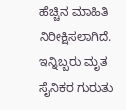ಹೆಚ್ಚಿನ ಮಾಹಿತಿ ನಿರೀಕ್ಷಿಸಲಾಗಿದೆ. ಇನ್ನಿಬ್ಬರು ಮೃತ ಸೈನಿಕರ ಗುರುತು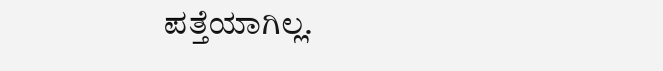ಪತ್ತೆಯಾಗಿಲ್ಲ.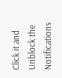Click it and Unblock the Notifications